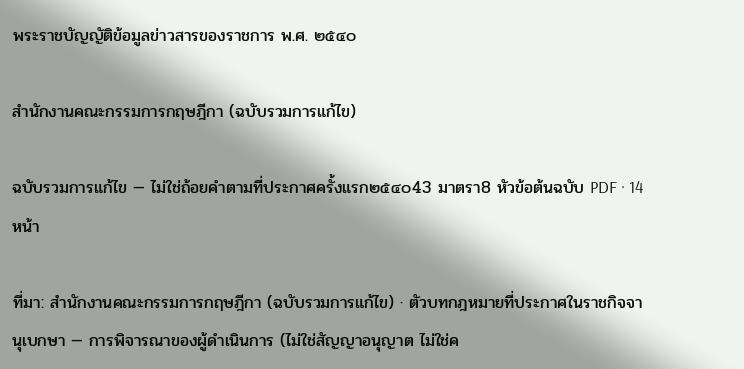พระราชบัญญัติข้อมูลข่าวสารของราชการ พ.ศ. ๒๕๔๐

สำนักงานคณะกรรมการกฤษฎีกา (ฉบับรวมการแก้ไข)

ฉบับรวมการแก้ไข — ไม่ใช่ถ้อยคำตามที่ประกาศครั้งแรก๒๕๔๐43 มาตรา8 หัวข้อต้นฉบับ PDF · 14 หน้า

ที่มา: สำนักงานคณะกรรมการกฤษฎีกา (ฉบับรวมการแก้ไข) · ตัวบทกฎหมายที่ประกาศในราชกิจจานุเบกษา — การพิจารณาของผู้ดำเนินการ (ไม่ใช่สัญญาอนุญาต ไม่ใช่ค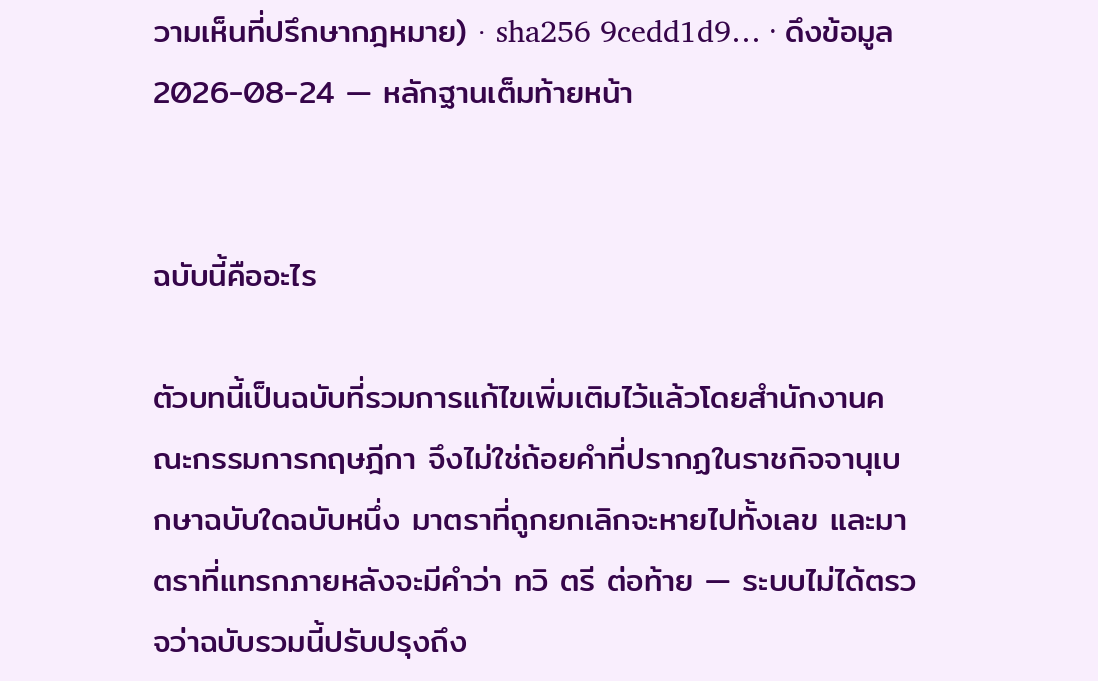วามเห็นที่ปรึกษากฎหมาย) · sha256 9cedd1d9… · ดึงข้อมูล 2026-08-24 — หลักฐานเต็มท้ายหน้า


ฉบับนี้คืออะไร

ตัวบทนี้เป็นฉบับที่รวมการแก้ไขเพิ่มเติมไว้แล้วโดยสำนักงานคณะกรรมการกฤษฎีกา จึงไม่ใช่ถ้อยคำที่ปรากฏในราชกิจจานุเบกษาฉบับใดฉบับหนึ่ง มาตราที่ถูกยกเลิกจะหายไปทั้งเลข และมาตราที่แทรกภายหลังจะมีคำว่า ทวิ ตรี ต่อท้าย — ระบบไม่ได้ตรวจว่าฉบับรวมนี้ปรับปรุงถึง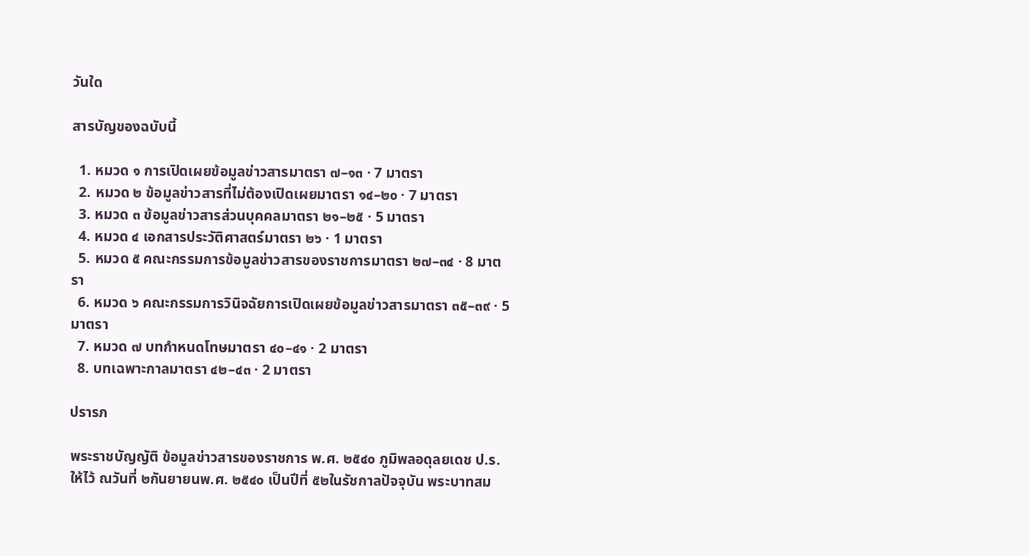วันใด

สารบัญของฉบับนี้

  1. หมวด ๑ การเปิดเผยข้อมูลข่าวสารมาตรา ๗–๑๓ · 7 มาตรา
  2. หมวด ๒ ข้อมูลข่าวสารที่ไม่ต้องเปิดเผยมาตรา ๑๔–๒๐ · 7 มาตรา
  3. หมวด ๓ ข้อมูลข่าวสารส่วนบุคคลมาตรา ๒๑–๒๕ · 5 มาตรา
  4. หมวด ๔ เอกสารประวัติศาสตร์มาตรา ๒๖ · 1 มาตรา
  5. หมวด ๕ คณะกรรมการข้อมูลข่าวสารของราชการมาตรา ๒๗–๓๔ · 8 มาตรา
  6. หมวด ๖ คณะกรรมการวินิจฉัยการเปิดเผยข้อมูลข่าวสารมาตรา ๓๕–๓๙ · 5 มาตรา
  7. หมวด ๗ บทกำหนดโทษมาตรา ๔๐–๔๑ · 2 มาตรา
  8. บทเฉพาะกาลมาตรา ๔๒–๔๓ · 2 มาตรา

ปรารภ

พระราชบัญญัติ ข้อมูลข่าวสารของราชการ พ.ศ. ๒๕๔๐ ภูมิพลอดุลยเดช ป.ร. ให้ไว้ ณวันที่ ๒กันยายนพ.ศ. ๒๕๔๐ เป็นปีที่ ๕๒ในรัชกาลปัจจุบัน พระบาทสม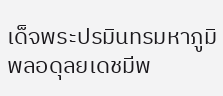เด็จพระปรมินทรมหาภูมิพลอดุลยเดชมีพ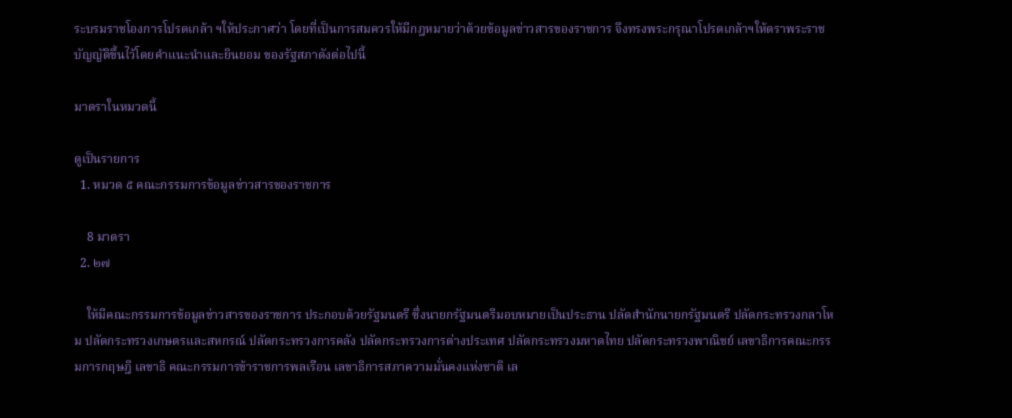ระบรมราชโองการโปรดเกล้า ฯให้ประกาศว่า โดยที่เป็นการสมควรให้มีกฎหมายว่าด้วยข้อมูลข่าวสารของราชการ จึงทรงพระกรุณาโปรดเกล้าฯให้ตราพระราชบัญญัติขึ้นไว้โดยคำแนะนำและยินยอม ของรัฐสภาดังต่อไปนี้

มาตราในหมวดนี้

ดูเป็นรายการ
  1. หมวด ๕ คณะกรรมการข้อมูลข่าวสารของราชการ

    8 มาตรา
  2. ๒๗

    ให้มีคณะกรรมการข้อมูลข่าวสารของราชการ ประกอบด้วยรัฐมนตรี ซึ่งนายกรัฐมนตรีมอบหมายเป็นประธาน ปลัดสำนักนายกรัฐมนตรี ปลัดกระทรวงกลาโหม ปลัดกระทรวงเกษตรและสหกรณ์ ปลัดกระทรวงการคลัง ปลัดกระทรวงการต่างประเทศ ปลัดกระทรวงมหาดไทย ปลัดกระทรวงพาณิชย์ เลขาธิการคณะกรรมการกฤษฎี เลขาธิ คณะกรรมการข้าราชการพลเรือน เลขาธิการสภาความมั่นคงแห่งชาติ เล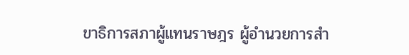ขาธิการสภาผู้แทนราษฎร ผู้อำนวยการสำ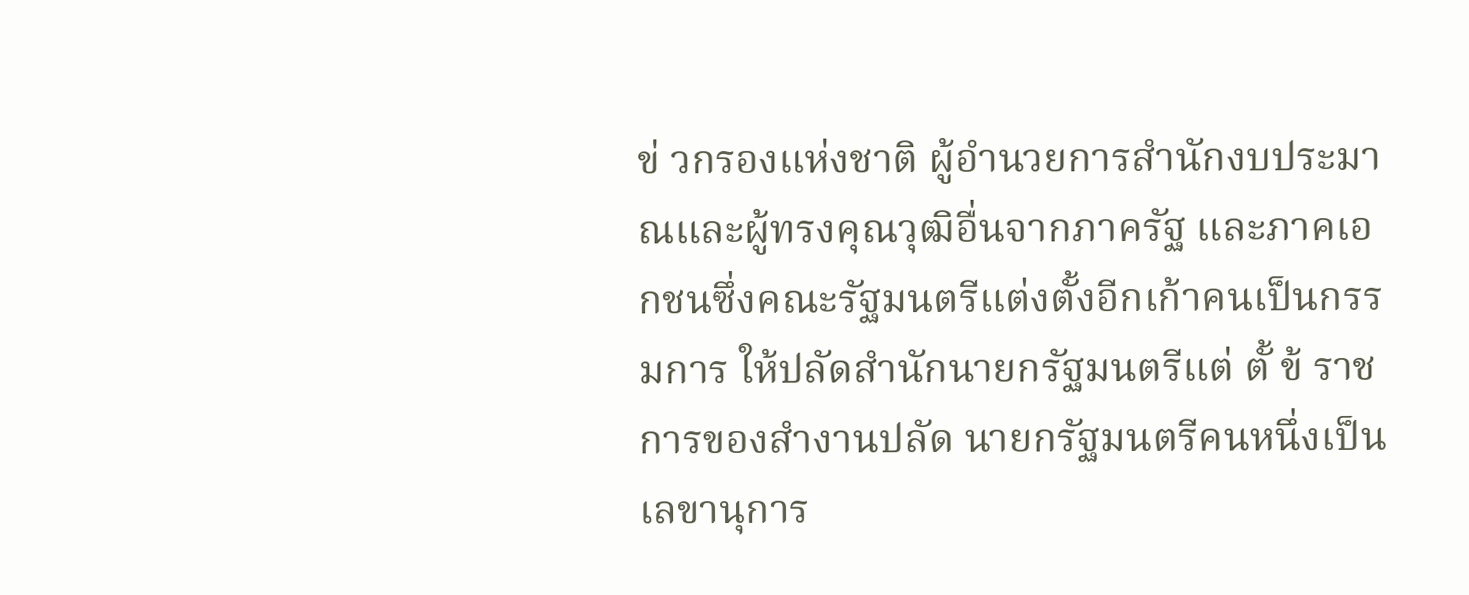ข่ วกรองแห่งชาติ ผู้อำนวยการสำนักงบประมาณและผู้ทรงคุณวุฒิอื่นจากภาครัฐ และภาคเอกชนซึ่งคณะรัฐมนตรีแต่งตั้งอีกเก้าคนเป็นกรรมการ ให้ปลัดสำนักนายกรัฐมนตรีแต่ ตั้ ข้ ราชการของสำงานปลัด นายกรัฐมนตรีคนหนึ่งเป็นเลขานุการ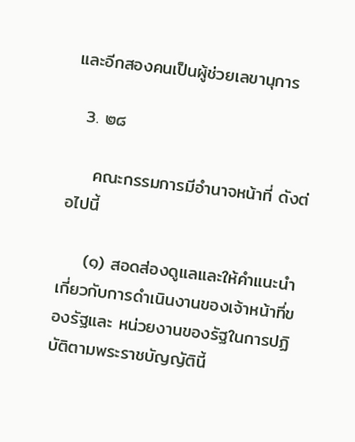และอีกสองคนเป็นผู้ช่วยเลขานุการ

  3. ๒๘

    คณะกรรมการมีอำนาจหน้าที่ ดังต่อไปนี้

    (๑) สอดส่องดูแลและให้คำแนะนำเกี่ยวกับการดำเนินงานของเจ้าหน้าที่ของรัฐและ หน่วยงานของรัฐในการปฏิบัติตามพระราชบัญญัตินี้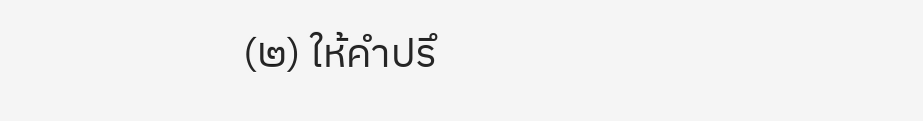(๒) ให้คำปรึ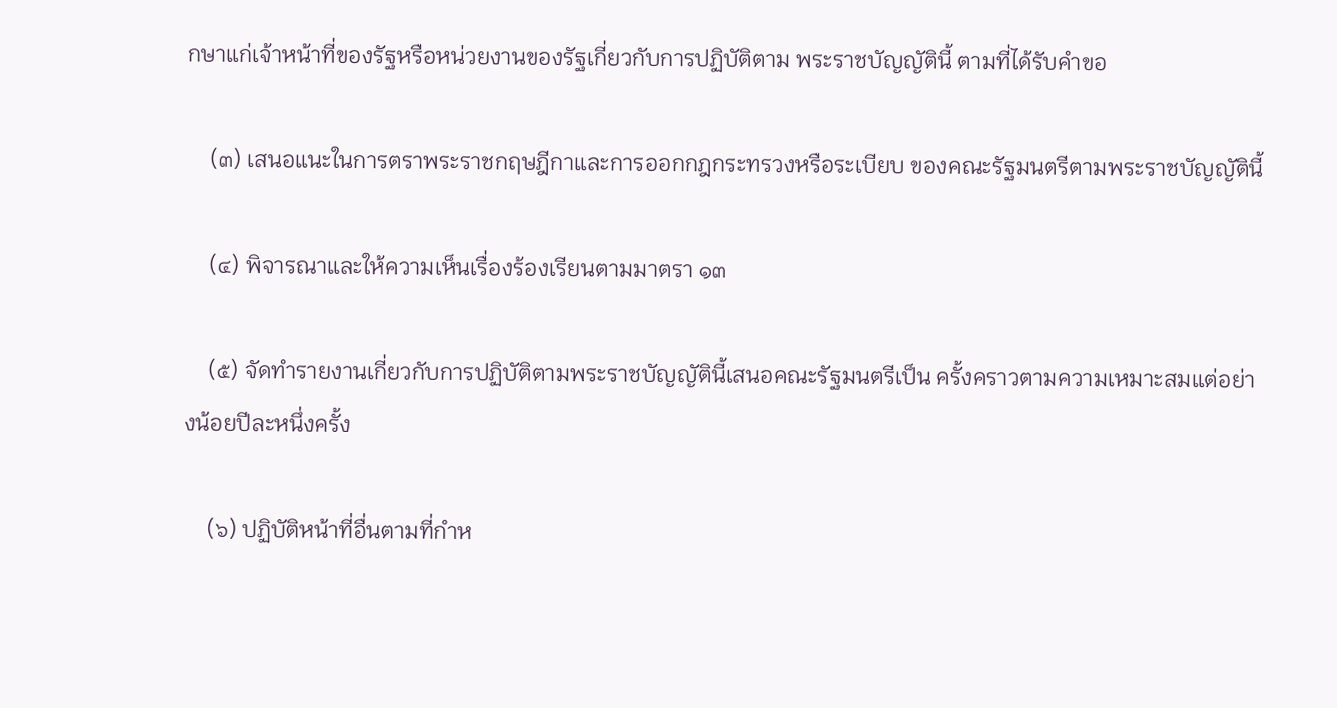กษาแก่เจ้าหน้าที่ของรัฐหรือหน่วยงานของรัฐเกี่ยวกับการปฏิบัติตาม พระราชบัญญัตินี้ ตามที่ได้รับคำขอ

    (๓) เสนอแนะในการตราพระราชกฤษฎีกาและการออกกฎกระทรวงหรือระเบียบ ของคณะรัฐมนตรีตามพระราชบัญญัตินี้

    (๔) พิจารณาและให้ความเห็นเรื่องร้องเรียนตามมาตรา ๑๓

    (๕) จัดทำรายงานเกี่ยวกับการปฏิบัติตามพระราชบัญญัตินี้เสนอคณะรัฐมนตรีเป็น ครั้งคราวตามความเหมาะสมแต่อย่างน้อยปีละหนึ่งครั้ง

    (๖) ปฏิบัติหน้าที่อื่นตามที่กำห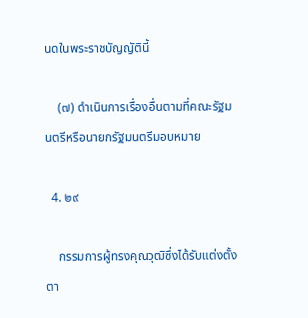นดในพระราชบัญญัตินี้

    (๗) ดำเนินการเรื่องอื่นตามที่คณะรัฐมนตรีหรือนายกรัฐมนตรีมอบหมาย

  4. ๒๙

    กรรมการผู้ทรงคุณวุฒิซึ่งได้รับแต่งตั้งตา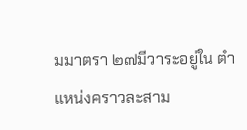มมาตรา ๒๗มีวาระอยู่ใน ตำแหน่งคราวละสาม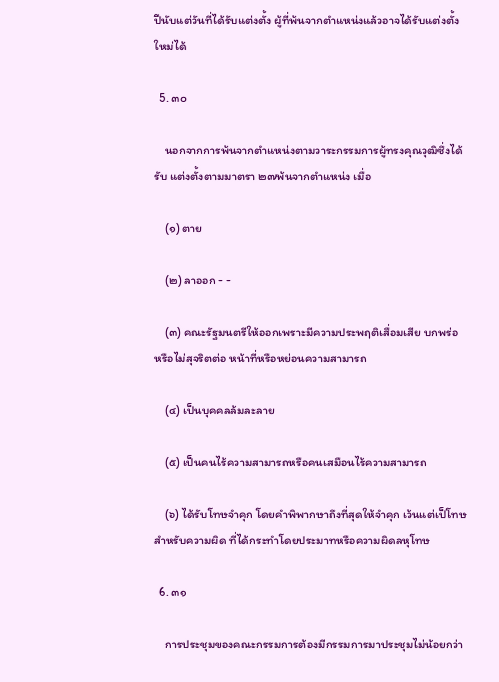ปีนับแต่วันที่ได้รับแต่งตั้ง ผู้ที่พ้นจากตำแหน่งแล้วอาจได้รับแต่งตั้งใหม่ได้

  5. ๓๐

    นอกจากการพ้นจากตำแหน่งตามวาระกรรมการผู้ทรงคุณวุฒิซึ่งได้รับ แต่งตั้งตามมาตรา ๒๗พ้นจากตำแหน่ง เมื่อ

    (๑) ตาย

    (๒) ลาออก - -

    (๓) คณะรัฐมนตรีให้ออกเพราะมีความประพฤติเสื่อมเสีย บกพร่อ หรือไม่สุจริตต่อ หน้าที่หรือหย่อนความสามารถ

    (๔) เป็นบุคคลล้มละลาย

    (๕) เป็นคนไร้ความสามารถหรือคนเสมือนไร้ความสามารถ

    (๖) ได้รับโทษจำคุก โดยคำพิพากษาถึงที่สุดให้จำคุก เว้นแต่เป็โทษสำหรับความผิด ที่ได้กระทำโดยประมาทหรือความผิดลหุโทษ

  6. ๓๑

    การประชุมของคณะกรรมการต้องมีกรรมการมาประชุมไม่น้อยกว่า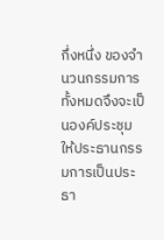กึ่งหนึ่ง ของจำนวนกรรมการทั้งหมดจึงจะเป็นองค์ประชุม ให้ประธานกรรมการเป็นประธา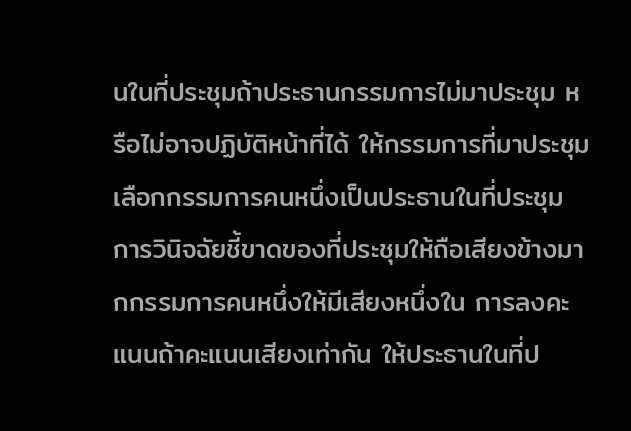นในที่ประชุมถ้าประธานกรรมการไม่มาประชุม หรือไม่อาจปฏิบัติหน้าที่ได้ ให้กรรมการที่มาประชุมเลือกกรรมการคนหนึ่งเป็นประธานในที่ประชุม การวินิจฉัยชี้ขาดของที่ประชุมให้ถือเสียงข้างมากกรรมการคนหนึ่งให้มีเสียงหนึ่งใน การลงคะแนนถ้าคะแนนเสียงเท่ากัน ให้ประธานในที่ป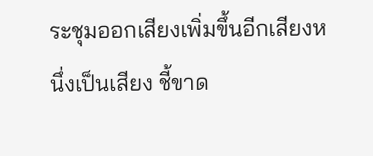ระชุมออกเสียงเพิ่มขึ้นอีกเสียงหนึ่งเป็นเสียง ชี้ขาด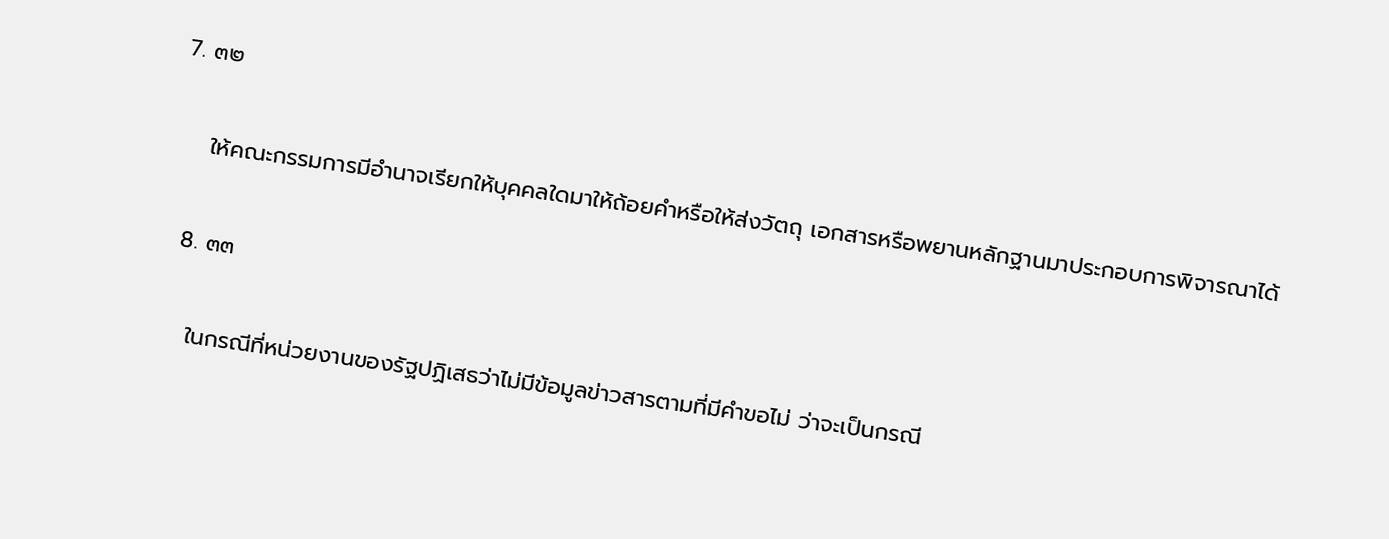7. ๓๒

    ให้คณะกรรมการมีอำนาจเรียกให้บุคคลใดมาให้ถ้อยคำหรือให้ส่งวัตถุ เอกสารหรือพยานหลักฐานมาประกอบการพิจารณาได้

  8. ๓๓

    ในกรณีที่หน่วยงานของรัฐปฏิเสธว่าไม่มีข้อมูลข่าวสารตามที่มีคำขอไม่ ว่าจะเป็นกรณี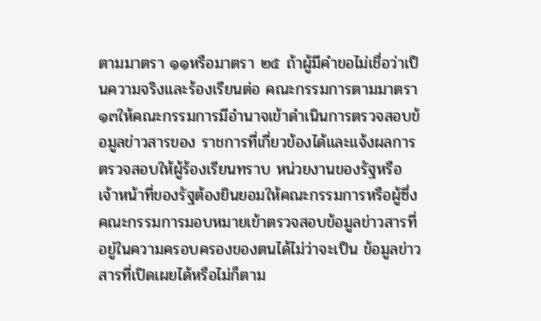ตามมาตรา ๑๑หรือมาตรา ๒๕ ถ้าผู้มีคำขอไม่เชื่อว่าเป็นความจริงและร้องเรียนต่อ คณะกรรมการตามมาตรา ๑๓ให้คณะกรรมการมีอำนาจเข้าดำเนินการตรวจสอบข้อมูลข่าวสารของ ราชการที่เกี่ยวข้องได้และแจ้งผลการตรวจสอบให้ผู้ร้องเรียนทราบ หน่วยงานของรัฐหรือเจ้าหน้าที่ของรัฐต้องยินยอมให้คณะกรรมการหรือผู้ซึ่ง คณะกรรมการมอบหมายเข้าตรวจสอบข้อมูลข่าวสารที่อยู่ในความครอบครองของตนได้ไม่ว่าจะเป็น ข้อมูลข่าวสารที่เปิดเผยได้หรือไม่ก็ตาม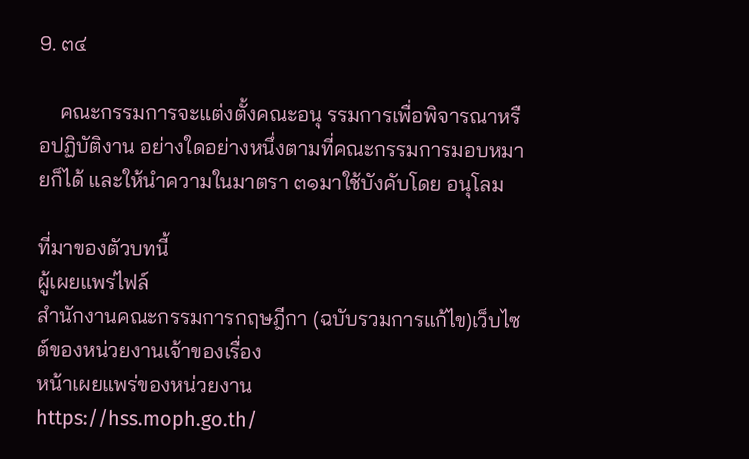9. ๓๔

    คณะกรรมการจะแต่งตั้งคณะอนุ รรมการเพื่อพิจารณาหรือปฏิบัติงาน อย่างใดอย่างหนึ่งตามที่คณะกรรมการมอบหมายก็ได้ และให้นำความในมาตรา ๓๑มาใช้บังคับโดย อนุโลม

ที่มาของตัวบทนี้
ผู้เผยแพร่ไฟล์
สำนักงานคณะกรรมการกฤษฎีกา (ฉบับรวมการแก้ไข)เว็บไซต์ของหน่วยงานเจ้าของเรื่อง
หน้าเผยแพร่ของหน่วยงาน
https://hss.moph.go.th/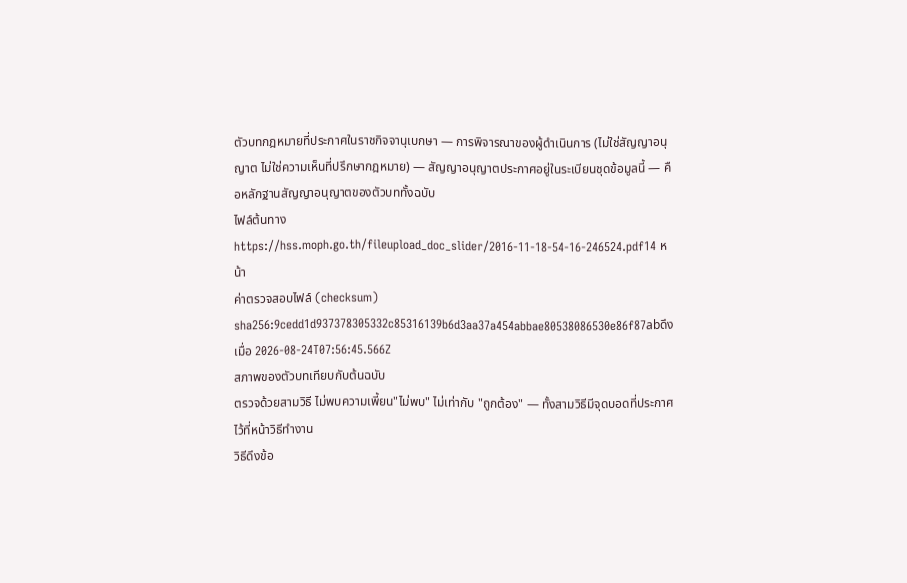ตัวบทกฎหมายที่ประกาศในราชกิจจานุเบกษา — การพิจารณาของผู้ดำเนินการ (ไม่ใช่สัญญาอนุญาต ไม่ใช่ความเห็นที่ปรึกษากฎหมาย) — สัญญาอนุญาตประกาศอยู่ในระเบียนชุดข้อมูลนี้ — คือหลักฐานสัญญาอนุญาตของตัวบททั้งฉบับ
ไฟล์ต้นทาง
https://hss.moph.go.th/fileupload_doc_slider/2016-11-18-54-16-246524.pdf14 หน้า
ค่าตรวจสอบไฟล์ (checksum)
sha256:9cedd1d937378305332c85316139b6d3aa37a454abbae80538086530e86f87abดึงเมื่อ 2026-08-24T07:56:45.566Z
สภาพของตัวบทเทียบกับต้นฉบับ
ตรวจด้วยสามวิธี ไม่พบความเพี้ยน"ไม่พบ" ไม่เท่ากับ "ถูกต้อง" — ทั้งสามวิธีมีจุดบอดที่ประกาศไว้ที่หน้าวิธีทำงาน
วิธีดึงข้อ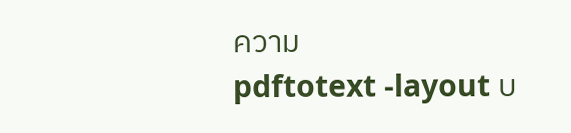ความ
pdftotext -layout บ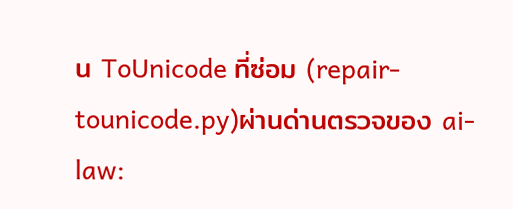น ToUnicode ที่ซ่อม (repair-tounicode.py)ผ่านด่านตรวจของ ai-law: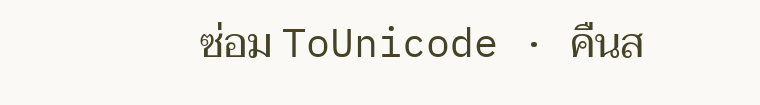ซ่อม ToUnicode · คืนส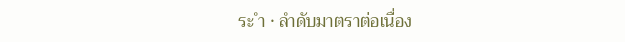ระ ำ · ลำดับมาตราต่อเนื่อง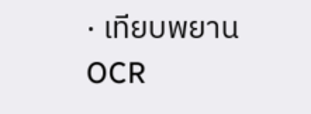· เทียบพยาน OCR